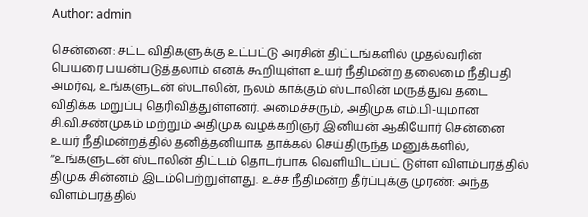Author: admin

சென்னை: சட்ட விதிகளுக்கு உட்பட்டு அரசின் திட்டங்களில் முதல்வரின் பெயரை பயன்படுத்தலாம் எனக் கூறியுள்ள உயர் நீதிமன்ற தலைமை நீதிபதி அமர்வு, உங்களுடன் ஸ்டாலின், நலம் காக்கும் ஸ்டாலின் மருத்துவ தடை விதிக்க மறுப்பு தெரிவித்துள்ளனர். அமைச்சரும், அதிமுக எம்.பி-யுமான சி.வி.சண்முகம் மற்றும் அதிமுக வழக்கறிஞர் இனியன் ஆகியோர் சென்னை உயர் நீதிமன்றத்தில் தனித்தனியாக தாக்கல் செய்திருந்த மனுக்களில், ‘‘உங்களுடன் ஸ்டாலின் திட்டம் தொடர்பாக வெளியிடப்பட் டுள்ள விளம்பரத்தில் திமுக சின்னம் இடம்பெற்றுள்ளது. உச்ச நீதிமன்ற தீர்ப்புக்கு முரண்: அந்த விளம்பரத்தில்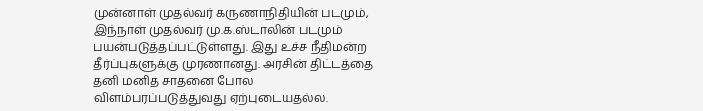முன்னாள் முதல்வர் கருணாநிதியின் படமும், இந்நாள் முதல்வர் மு.க.ஸ்டாலின் படமும் பயன்படுத்தப்பட்டுள்ளது. இது உச்ச நீதிமன்ற தீர்ப்புகளுக்கு முரணானது. அரசின் திட்டத்தை தனி மனித சாதனை போல விளம்பரப்படுத்துவது ஏற்புடையதல்ல.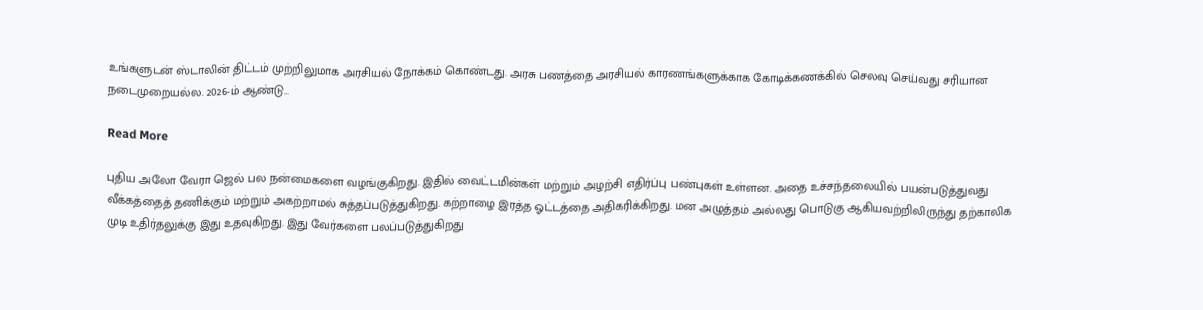உங்களுடன் ஸ்டாலின் திட்டம் முற்றிலுமாக அரசியல் நோக்கம் கொண்டது. அரசு பணத்தை அரசியல் காரணங்களுக்காக கோடிக்கணக்கில் செலவு செய்வது சரியான நடைமுறையல்ல. 2026-ம் ஆண்டு…

Read More

புதிய அலோ வேரா ஜெல் பல நன்மைகளை வழங்குகிறது. இதில் வைட்டமின்கள் மற்றும் அழற்சி எதிர்ப்பு பண்புகள் உள்ளன. அதை உச்சந்தலையில் பயன்படுத்துவது வீக்கத்தைத் தணிக்கும் மற்றும் அகற்றாமல் சுத்தப்படுத்துகிறது. கற்றாழை இரத்த ஓட்டத்தை அதிகரிக்கிறது. மன அழுத்தம் அல்லது பொடுகு ஆகியவற்றிலிருந்து தற்காலிக முடி உதிர்தலுக்கு இது உதவுகிறது. இது வேர்களை பலப்படுத்துகிறது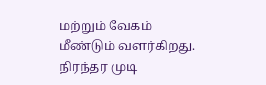மற்றும் வேகம் மீண்டும் வளர்கிறது. நிரந்தர முடி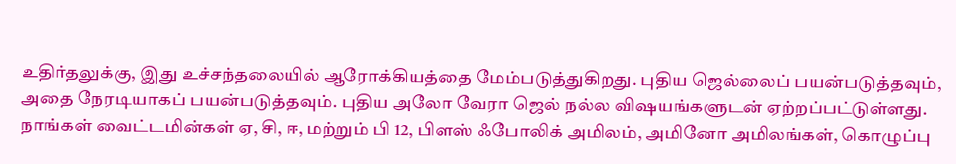உதிர்தலுக்கு, இது உச்சந்தலையில் ஆரோக்கியத்தை மேம்படுத்துகிறது. புதிய ஜெல்லைப் பயன்படுத்தவும், அதை நேரடியாகப் பயன்படுத்தவும். புதிய அலோ வேரா ஜெல் நல்ல விஷயங்களுடன் ஏற்றப்பட்டுள்ளது. நாங்கள் வைட்டமின்கள் ஏ, சி, ஈ, மற்றும் பி 12, பிளஸ் ஃபோலிக் அமிலம், அமினோ அமிலங்கள், கொழுப்பு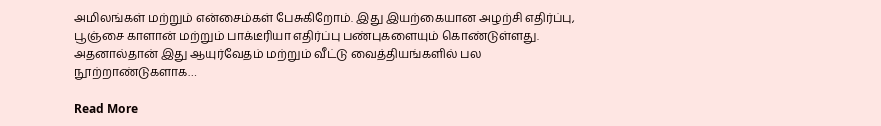அமிலங்கள் மற்றும் என்சைம்கள் பேசுகிறோம். இது இயற்கையான அழற்சி எதிர்ப்பு, பூஞ்சை காளான் மற்றும் பாக்டீரியா எதிர்ப்பு பண்புகளையும் கொண்டுள்ளது. அதனால்தான் இது ஆயுர்வேதம் மற்றும் வீட்டு வைத்தியங்களில் பல நூற்றாண்டுகளாக…

Read More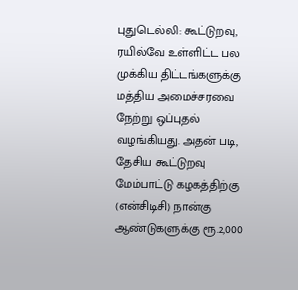புதுடெல்லி: கூட்டுறவு, ரயில்வே உள்ளிட்ட பல முக்கிய திட்டங்களுக்கு மத்திய அமைச்சரவை நேற்று ஒப்புதல் வழங்கியது. அதன் படி, தேசிய கூட்டுறவு மேம்பாட்டு கழகத்திற்கு (என்சிடிசி) நான்கு ஆண்டுகளுக்கு ரூ.2,000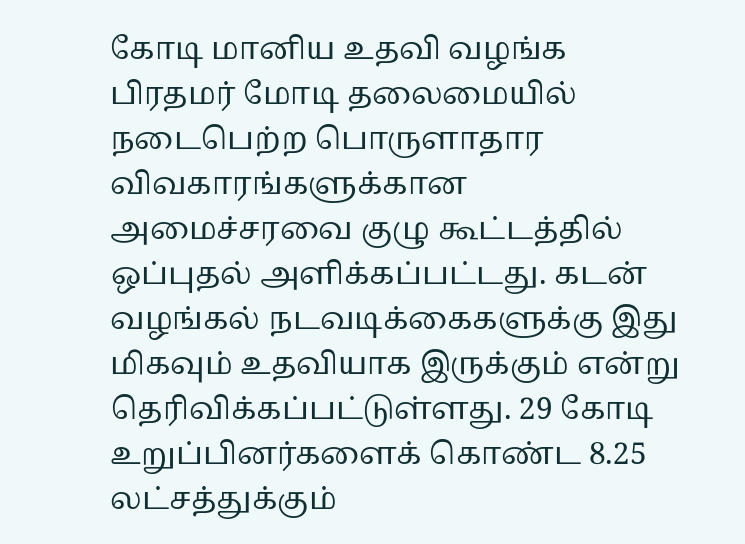கோடி மானிய உதவி வழங்க பிரதமர் மோடி தலைமையில் நடைபெற்ற பொருளாதார விவகாரங்களுக்கான அமைச்சரவை குழு கூட்டத்தில் ஒப்புதல் அளிக்கப்பட்டது. கடன் வழங்கல் நடவடிக்கைகளுக்கு இது மிகவும் உதவியாக இருக்கும் என்று தெரிவிக்கப்பட்டுள்ளது. 29 கோடி உறுப்பினர்களைக் கொண்ட 8.25 லட்சத்துக்கும்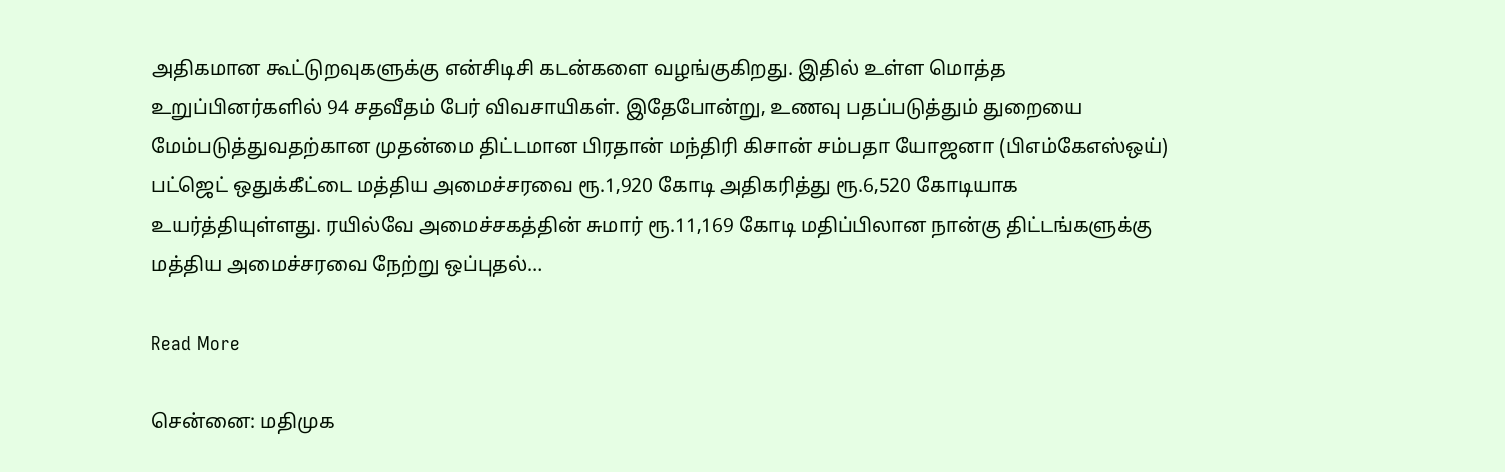அதிகமான கூட்டுறவுகளுக்கு என்சிடிசி கடன்களை வழங்குகிறது. இதில் உள்ள மொத்த உறுப்பினர்களில் 94 சதவீதம் பேர் விவசாயிகள். இதேபோன்று, உணவு பதப்படுத்தும் துறையை மேம்படுத்துவதற்கான முதன்மை திட்டமான பிரதான் மந்திரி கிசான் சம்பதா யோஜனா (பிஎம்கேஎஸ்ஒய்) பட்ஜெட் ஒதுக்கீட்டை மத்திய அமைச்சரவை ரூ.1,920 கோடி அதிகரித்து ரூ.6,520 கோடியாக உயர்த்தியுள்ளது. ரயில்வே அமைச்சகத்தின் சுமார் ரூ.11,169 கோடி மதிப்பிலான நான்கு திட்டங்களுக்கு மத்திய அமைச்சரவை நேற்று ஒப்புதல்…

Read More

சென்னை: மதிமுக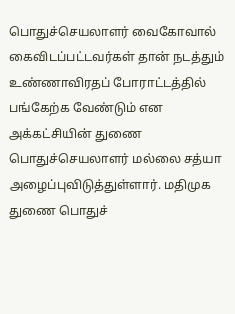பொதுச்செயலாளர் வைகோவால் கைவிடப்பட்டவர்கள் தான் நடத்தும் உண்ணாவிரதப் போராட்டத்தில் பங்கேற்க வேண்டும் என அக்கட்சியின் துணை பொதுச்செயலாளர் மல்லை சத்யா அழைப்புவிடுத்துள்ளார். மதிமுக துணை பொதுச்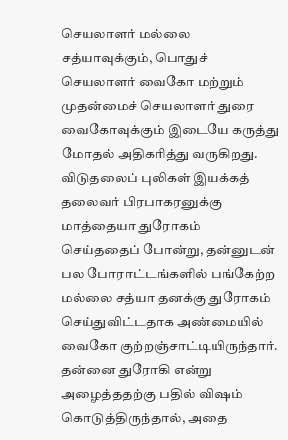செயலாளர் மல்லை சத்யாவுக்கும், பொதுச் செயலாளர் வைகோ மற்றும் முதன்மைச் செயலாளர் துரை வைகோவுக்கும் இடையே கருத்து மோதல் அதிகரித்து வருகிறது. விடுதலைப் புலிகள் இயக்கத் தலைவர் பிரபாகரனுக்கு மாத்தையா துரோகம் செய்ததைப் போன்று, தன்னுடன் பல போராட்டங்களில் பங்கேற்ற மல்லை சத்யா தனக்கு துரோகம் செய்துவிட்டதாக அண்மையில் வைகோ குற்றஞ்சாட்டியிருந்தார். தன்னை துரோகி என்று அழைத்ததற்கு பதில் விஷம் கொடுத்திருந்தால், அதை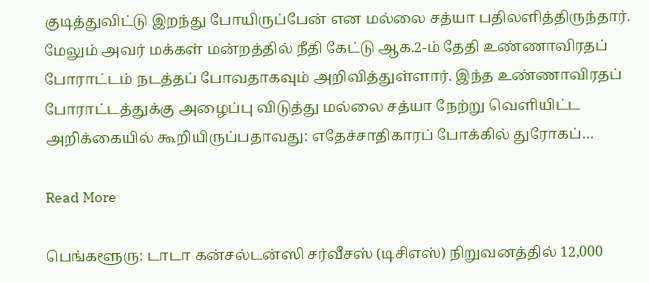குடித்துவிட்டு இறந்து போயிருப்பேன் என மல்லை சத்யா பதிலளித்திருந்தார். மேலும் அவர் மக்கள் மன்றத்தில் நீதி கேட்டு ஆக.2-ம் தேதி உண்ணாவிரதப் போராட்டம் நடத்தப் போவதாகவும் அறிவித்துள்ளார். இந்த உண்ணாவிரதப் போராட்டத்துக்கு அழைப்பு விடுத்து மல்லை சத்யா நேற்று வெளியிட்ட அறிக்கையில் கூறியிருப்பதாவது: எதேச்சாதிகாரப் போக்கில் துரோகப்…

Read More

பெங்களூரு: டாடா கன்சல்டன்ஸி சர்வீசஸ் (டிசிஎஸ்) நிறுவனத்தில் 12,000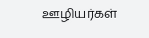ஊழியர்கள்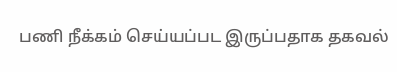பணி நீக்கம் செய்யப்பட இருப்பதாக தகவல்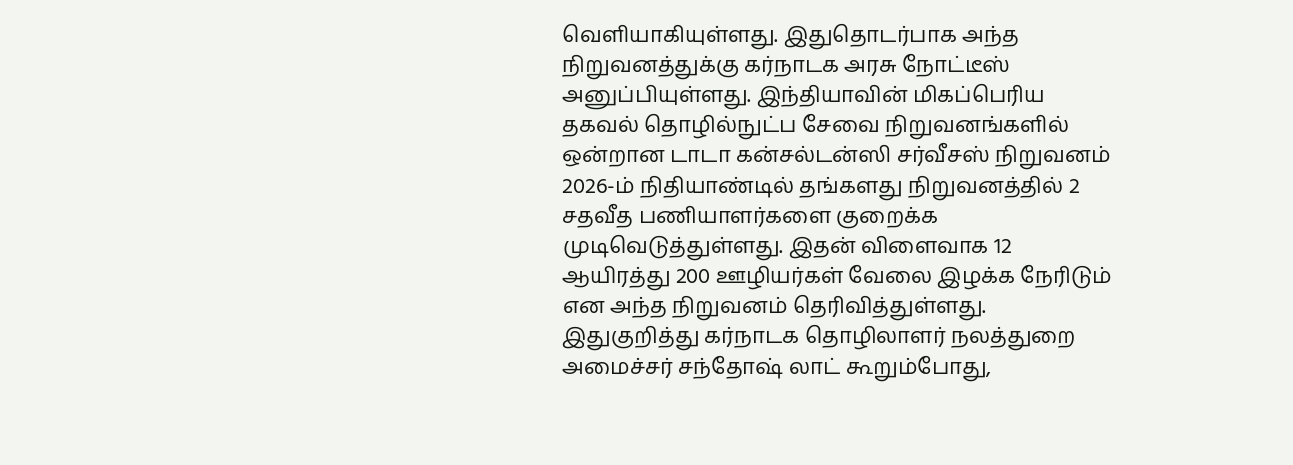வெளியாகியுள்ளது. இதுதொடர்பாக அந்த நிறுவனத்துக்கு கர்நாடக அரசு நோட்டீஸ் அனுப்பியுள்ளது. இந்தியாவின் மிகப்பெரிய தகவல் தொழில்நுட்ப சேவை நிறுவனங்களில் ஒன்றான டாடா கன்சல்டன்ஸி சர்வீசஸ் நிறுவனம் 2026-ம் நிதியாண்டில் தங்களது நிறுவனத்தில் 2 சதவீத பணியாளர்களை குறைக்க முடிவெடுத்துள்ளது. இதன் விளைவாக 12 ஆயிரத்து 200 ஊழியர்கள் வேலை இழக்க நேரிடும் என அந்த நிறுவனம் தெரிவித்துள்ளது. இதுகுறித்து கர்நாடக தொழிலாளர் நலத்துறை அமைச்சர் சந்தோஷ் லாட் கூறும்போது,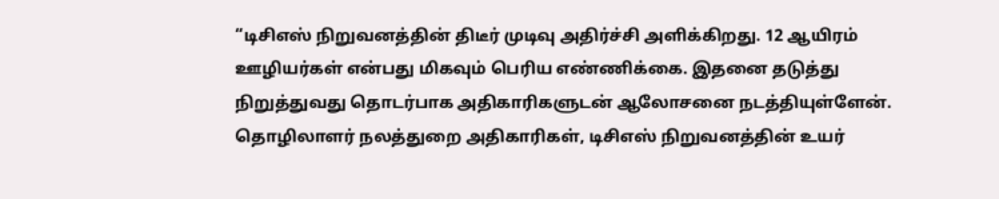“டிசிஎஸ் நிறுவனத்தின் திடீர் முடிவு அதிர்ச்சி அளிக்கிறது. 12 ஆயிரம் ஊழியர்கள் என்பது மிகவும் பெரிய எண்ணிக்கை. இதனை தடுத்து நிறுத்துவது தொடர்பாக அதிகாரிகளுடன் ஆலோசனை நடத்தியுள்ளேன். தொழிலாளர் நலத்துறை அதிகாரிகள், டிசிஎஸ் நிறுவனத்தின் உயர்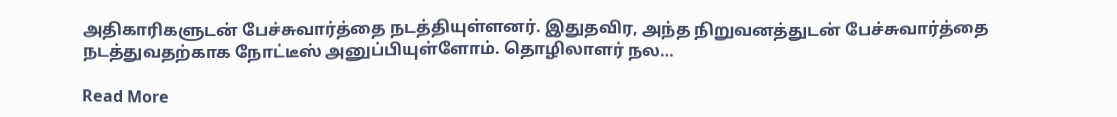அதிகாரிகளுடன் பேச்சுவார்த்தை நடத்தியுள்ளனர். இதுதவிர, அந்த நிறுவனத்துடன் பேச்சுவார்த்தை நடத்துவதற்காக நோட்டீஸ் அனுப்பியுள்ளோம். தொழிலாளர் நல…

Read More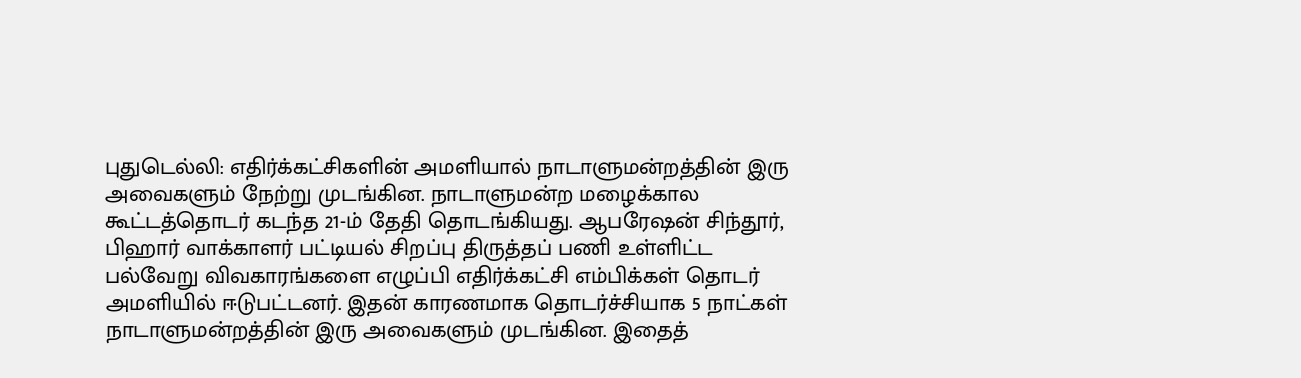புதுடெல்லி: எதிர்க்கட்சிகளின் அமளியால் நாடாளுமன்றத்தின் இரு அவைகளும் நேற்று முடங்கின. நாடாளுமன்ற மழைக்கால கூட்டத்தொடர் கடந்த 21-ம் தேதி தொடங்கியது. ஆபரேஷன் சிந்தூர், பிஹார் வாக்காளர் பட்டியல் சிறப்பு திருத்தப் பணி உள்ளிட்ட பல்வேறு விவகாரங்களை எழுப்பி எதிர்க்கட்சி எம்பிக்கள் தொடர் அமளியில் ஈடுபட்டனர். இதன் காரணமாக தொடர்ச்சியாக 5 நாட்கள் நாடாளுமன்றத்தின் இரு அவைகளும் முடங்கின. இதைத்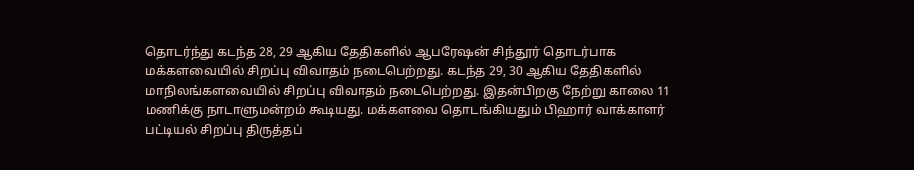தொடர்ந்து கடந்த 28, 29 ஆகிய தேதிகளில் ஆபரேஷன் சிந்தூர் தொடர்பாக மக்களவையில் சிறப்பு விவாதம் நடைபெற்றது. கடந்த 29, 30 ஆகிய தேதிகளில் மாநிலங்களவையில் சிறப்பு விவாதம் நடைபெற்றது. இதன்பிறகு நேற்று காலை 11 மணிக்கு நாடாளுமன்றம் கூடியது. மக்களவை தொடங்கியதும் பிஹார் வாக்காளர் பட்டியல் சிறப்பு திருத்தப்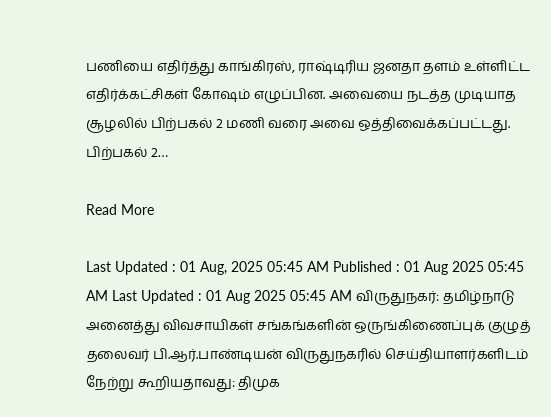பணியை எதிர்த்து காங்கிரஸ், ராஷ்டிரிய ஜனதா தளம் உள்ளிட்ட எதிர்க்கட்சிகள் கோஷம் எழுப்பின. அவையை நடத்த முடியாத சூழலில் பிற்பகல் 2 மணி வரை அவை ஒத்திவைக்கப்பட்டது. பிற்பகல் 2…

Read More

Last Updated : 01 Aug, 2025 05:45 AM Published : 01 Aug 2025 05:45 AM Last Updated : 01 Aug 2025 05:45 AM விருதுநகர்: தமிழ்நாடு அனைத்து விவசாயிகள் சங்கங்களின் ஒருங்கிணைப்புக் குழுத் தலைவர் பி.ஆர்.பாண்டியன் விருதுநகரில் செய்தியாளர்களிடம் நேற்று கூறியதாவது: திமுக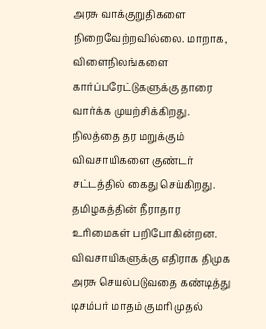அரசு வாக்குறுதிகளை நிறைவேற்றவில்லை. மாறாக, விளைநிலங்களை கார்ப்பரேட்டுகளுக்கு தாரை வார்க்க முயற்சிக்கிறது. நிலத்தை தர மறுக்கும் விவசாயிகளை குண்டர் சட்டத்தில் கைது செய்கிறது. தமிழகத்தின் நீராதார உரிமைகள் பறிபோகின்றன. விவசாயிகளுக்கு எதிராக திமுக அரசு செயல்படுவதை கண்டித்து டிசம்பர் மாதம் குமரி முதல்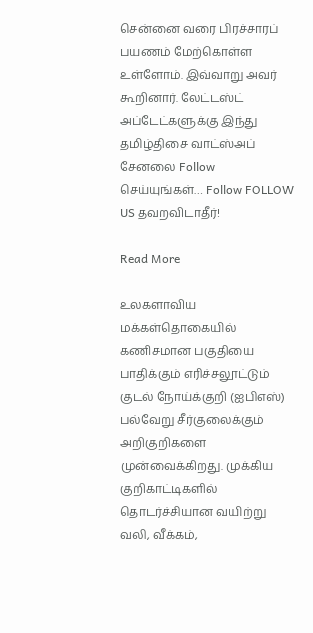சென்னை வரை பிரச்சாரப் பயணம் மேற்கொள்ள உள்ளோம். இவ்வாறு அவர் கூறினார். லேட்டஸ்ட் அப்டேட்களுக்கு இந்து தமிழ்திசை வாட்ஸ்அப் சேனலை Follow செய்யுங்கள்… Follow FOLLOW US தவறவிடாதீர்!

Read More

உலகளாவிய மக்கள்தொகையில் கணிசமான பகுதியை பாதிக்கும் எரிச்சலூட்டும் குடல் நோய்க்குறி (ஐபிஎஸ்) பல்வேறு சீர்குலைக்கும் அறிகுறிகளை முன்வைக்கிறது. முக்கிய குறிகாட்டிகளில் தொடர்ச்சியான வயிற்று வலி, வீக்கம்,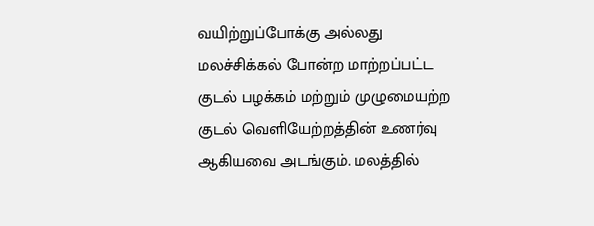வயிற்றுப்போக்கு அல்லது மலச்சிக்கல் போன்ற மாற்றப்பட்ட குடல் பழக்கம் மற்றும் முழுமையற்ற குடல் வெளியேற்றத்தின் உணர்வு ஆகியவை அடங்கும். மலத்தில்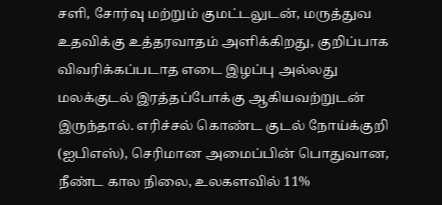சளி, சோர்வு மற்றும் குமட்டலுடன், மருத்துவ உதவிக்கு உத்தரவாதம் அளிக்கிறது, குறிப்பாக விவரிக்கப்படாத எடை இழப்பு அல்லது மலக்குடல் இரத்தப்போக்கு ஆகியவற்றுடன் இருந்தால். எரிச்சல் கொண்ட குடல் நோய்க்குறி (ஐபிஎஸ்), செரிமான அமைப்பின் பொதுவான, நீண்ட கால நிலை, உலகளவில் 11%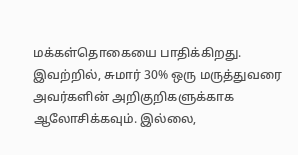மக்கள்தொகையை பாதிக்கிறது. இவற்றில், சுமார் 30% ஒரு மருத்துவரை அவர்களின் அறிகுறிகளுக்காக ஆலோசிக்கவும். இல்லை,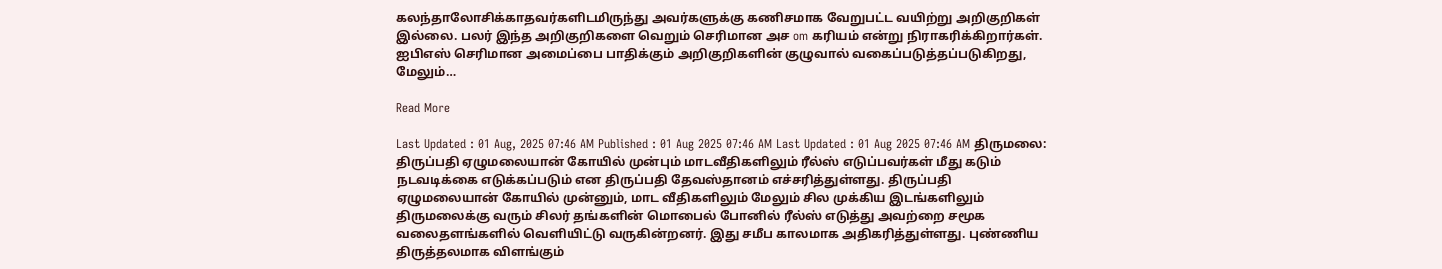கலந்தாலோசிக்காதவர்களிடமிருந்து அவர்களுக்கு கணிசமாக வேறுபட்ட வயிற்று அறிகுறிகள் இல்லை. பலர் இந்த அறிகுறிகளை வெறும் செரிமான அச om கரியம் என்று நிராகரிக்கிறார்கள். ஐபிஎஸ் செரிமான அமைப்பை பாதிக்கும் அறிகுறிகளின் குழுவால் வகைப்படுத்தப்படுகிறது, மேலும்…

Read More

Last Updated : 01 Aug, 2025 07:46 AM Published : 01 Aug 2025 07:46 AM Last Updated : 01 Aug 2025 07:46 AM திருமலை: திருப்பதி ஏழுமலையான் கோயில் முன்பும் மாடவீதிகளிலும் ரீல்ஸ் எடுப்பவர்கள் மீது கடும் நடவடிக்கை எடுக்கப்படும் என திருப்பதி தேவஸ்தானம் எச்சரித்துள்ளது. திருப்பதி ஏழுமலையான் கோயில் முன்னும், மாட வீதிகளிலும் மேலும் சில முக்கிய இடங்களிலும் திருமலைக்கு வரும் சிலர் தங்களின் மொபைல் போனில் ரீல்ஸ் எடுத்து அவற்றை சமூக வலைதளங்களில் வெளியிட்டு வருகின்றனர். இது சமீப காலமாக அதிகரித்துள்ளது. புண்ணிய திருத்தலமாக விளங்கும்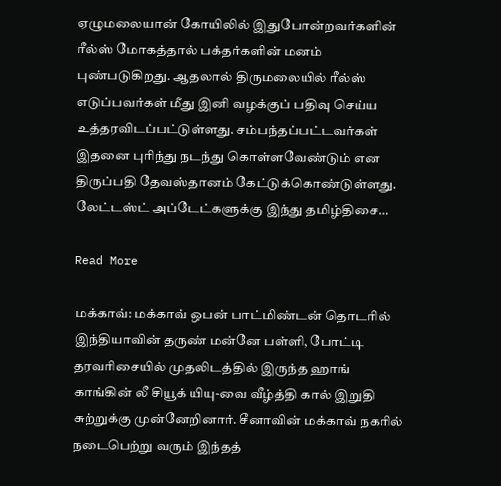ஏழுமலையான் கோயிலில் இதுபோன்றவர்களின் ரீல்ஸ் மோகத்தால் பக்தர்களின் மனம் புண்படுகிறது. ஆதலால் திருமலையில் ரீல்ஸ் எடுப்பவர்கள் மீது இனி வழக்குப் பதிவு செய்ய உத்தரவிடப்பட்டுள்ளது. சம்பந்தப்பட்டவர்கள் இதனை புரிந்து நடந்து கொள்ளவேண்டும் என திருப்பதி தேவஸ்தானம் கேட்டுக்கொண்டுள்ளது. லேட்டஸ்ட் அப்டேட்களுக்கு இந்து தமிழ்திசை…

Read More

மக்காவ்: மக்காவ் ஒபன் பாட்மிண்டன் தொடரில் இந்தியாவின் தருண் மன்னே பள்ளி, போட்டி தரவரிசையில் முதலிடத்தில் இருந்த ஹாங் காங்கின் லீ சியூக் யியு-வை வீழ்த்தி கால் இறுதி சுற்றுக்கு முன்னேறினார். சீனாவின் மக்காவ் நகரில் நடைபெற்று வரும் இந்தத்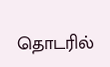தொடரில்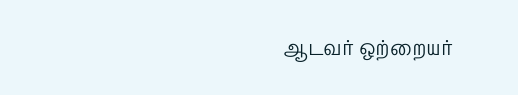ஆடவர் ஒற்றையர்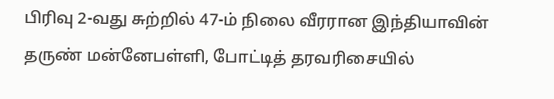பிரிவு 2-வது சுற்றில் 47-ம் நிலை வீரரான இந்தியாவின் தருண் மன்னேபள்ளி, போட்டித் தரவரிசையில்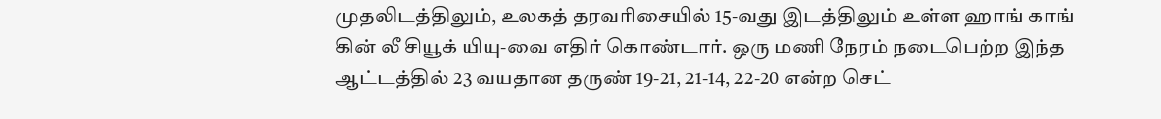முதலிடத்திலும், உலகத் தரவரிசையில் 15-வது இடத்திலும் உள்ள ஹாங் காங் கின் லீ சியூக் யியு-வை எதிர் கொண்டார். ஒரு மணி நேரம் நடைபெற்ற இந்த ஆட்டத்தில் 23 வயதான தருண் 19-21, 21-14, 22-20 என்ற செட்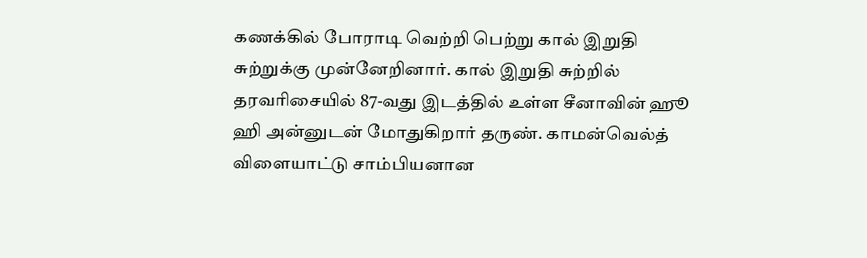கணக்கில் போராடி வெற்றி பெற்று கால் இறுதி சுற்றுக்கு முன்னேறினார். கால் இறுதி சுற்றில் தரவரிசையில் 87-வது இடத்தில் உள்ள சீனாவின் ஹூ ஹி அன்னுடன் மோதுகிறார் தருண். காமன்வெல்த் விளையாட்டு சாம்பியனான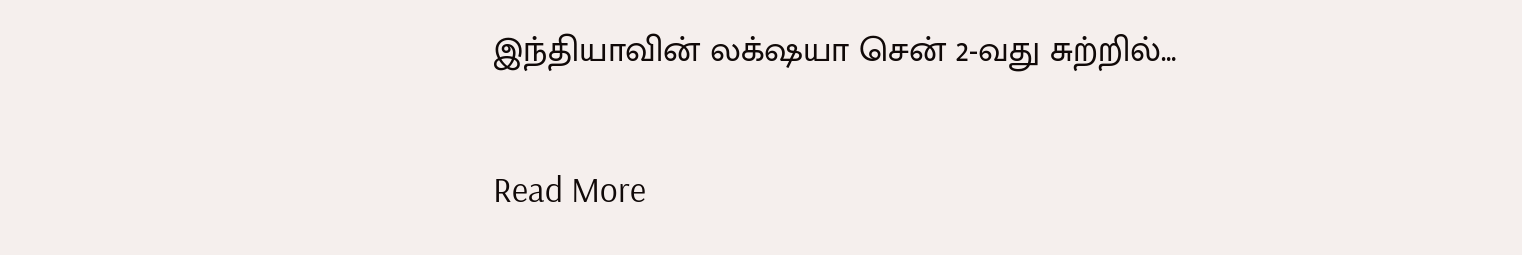இந்தியாவின் லக்‌ஷயா சென் 2-வது சுற்றில்…

Read More